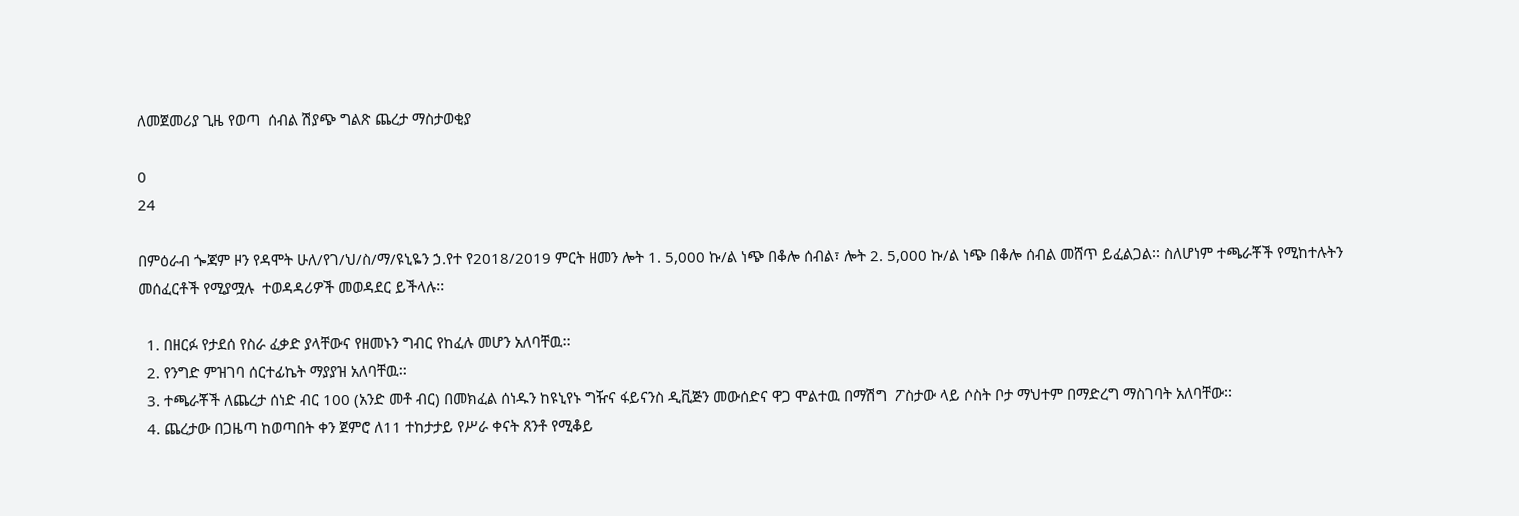ለመጀመሪያ ጊዜ የወጣ  ሰብል ሽያጭ ግልጽ ጨረታ ማስታወቂያ

0
24

በምዕራብ ጐጃም ዞን የዳሞት ሁለ/የገ/ህ/ስ/ማ/ዩኒዬን ኃ.የተ የ2018/2019 ምርት ዘመን ሎት 1. 5,000 ኩ/ል ነጭ በቆሎ ሰብል፣ ሎት 2. 5,000 ኩ/ል ነጭ በቆሎ ሰብል መሸጥ ይፈልጋል፡፡ ስለሆነም ተጫራቾች የሚከተሉትን መሰፈርቶች የሚያሟሉ  ተወዳዳሪዎች መወዳደር ይችላሉ፡፡

  1. በዘርፉ የታደሰ የስራ ፈቃድ ያላቸውና የዘመኑን ግብር የከፈሉ መሆን አለባቸዉ፡፡
  2. የንግድ ምዝገባ ሰርተፊኬት ማያያዝ አለባቸዉ፡፡
  3. ተጫራቾች ለጨረታ ሰነድ ብር 100 (አንድ መቶ ብር) በመክፈል ሰነዱን ከዩኒየኑ ግዥና ፋይናንስ ዲቪጅን መውሰድና ዋጋ ሞልተዉ በማሽግ  ፖስታው ላይ ሶስት ቦታ ማህተም በማድረግ ማስገባት አለባቸው፡፡
  4. ጨረታው በጋዜጣ ከወጣበት ቀን ጀምሮ ለ11 ተከታታይ የሥራ ቀናት ጸንቶ የሚቆይ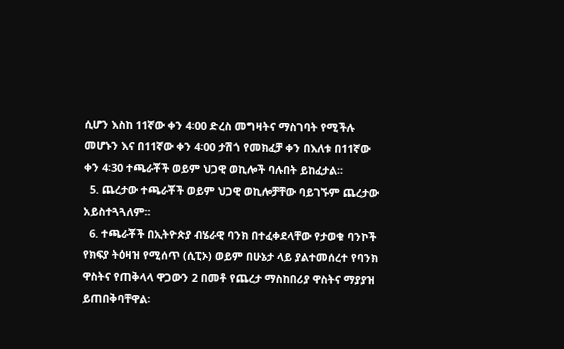ሲሆን እስከ 11ኛው ቀን 4፡00 ድረስ መግዛትና ማስገባት የሚችሉ መሆኑን እና በ11ኛው ቀን 4፡00 ታሽጎ የመክፈቻ ቀን በእለቱ በ11ኛው ቀን 4፡30 ተጫራቾች ወይም ህጋዊ ወኪሎች ባሉበት ይከፈታል፡፡
  5. ጨረታው ተጫራቾች ወይም ህጋዊ ወኪሎቻቸው ባይገኙም ጨረታው አይስተጓጓለም፡፡
  6. ተጫራቾች በኢትዮጵያ ብሄራዊ ባንክ በተፈቀደላቸው የታወቁ ባንኮች የክፍያ ትዕዛዝ የሚሰጥ (ሲፒኦ) ወይም በሁኔታ ላይ ያልተመሰረተ የባንክ ዋስትና የጠቅላላ ዋጋውን 2 በመቶ የጨረታ ማስከበሪያ ዋስትና ማያያዝ ይጠበቅባቸዋል፡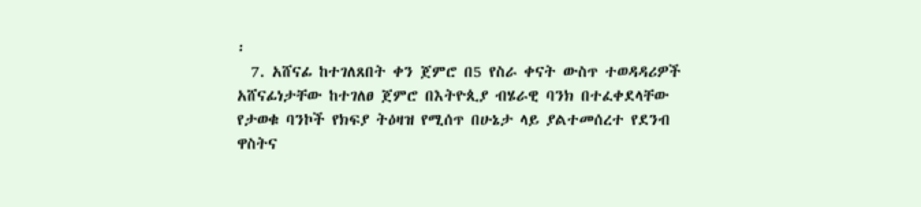፡
  7. አሸናፊ ከተገለጸበት ቀን ጀምሮ በ5 የስራ ቀናት ውስጥ ተወዳዳሪዎች አሸናፊነታቸው ከተገለፀ ጀምሮ በእትዮጲያ ብሄራዊ ባንክ በተፈቀደላቸው የታወቁ ባንኮች የክፍያ ትዕዛዝ የሚሰጥ በሁኔታ ላይ ያልተመሰረተ የደንብ ዋስትና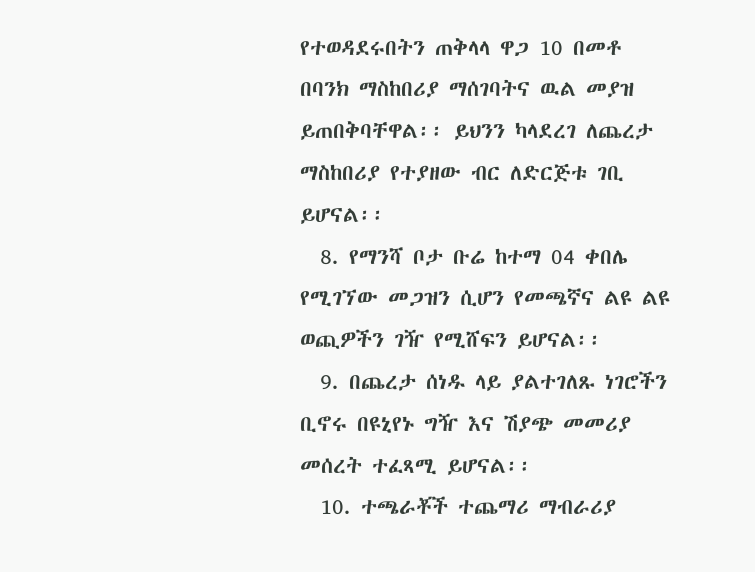የተወዳደሩበትን ጠቅላላ ዋጋ 10 በመቶ በባንክ ማስከበሪያ ማሰገባትና ዉል መያዝ ይጠበቅባቸዋል፡፡ ይህንን ካላደረገ ለጨረታ ማስከበሪያ የተያዘው ብር ለድርጅቱ ገቢ ይሆናል፡፡
  8. የማንሻ ቦታ ቡሬ ከተማ 04 ቀበሌ የሚገኘው መጋዝን ሲሆን የመጫኛና ልዩ ልዩ ወጪዎችን ገዥ የሚሸፍን ይሆናል፡፡
  9. በጨረታ ሰነዱ ላይ ያልተገለጹ ነገሮችን ቢኖሩ በዩኒየኑ ግዥ እና ሽያጭ መመሪያ መሰረት ተፈጻሚ ይሆናል፡፡
  10. ተጫራቾች ተጨማሪ ማብራሪያ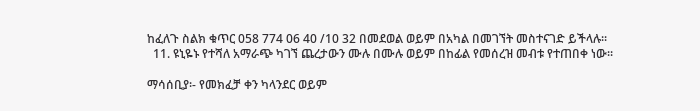ከፈለጉ ስልክ ቁጥር 058 774 06 40 /10 32 በመደወል ወይም በአካል በመገኘት መስተናገድ ይችላሉ፡፡
  11. ዩኒዬኑ የተሻለ አማራጭ ካገኘ ጨረታውን ሙሉ በሙሉ ወይም በከፊል የመሰረዝ መብቱ የተጠበቀ ነው፡፡

ማሳሰቢያ፡- የመክፈቻ ቀን ካላንደር ወይም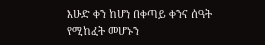እሁድ ቀን ከሆነ በቀጣይ ቀንና ሰዓት የሚከፈት መሆኑን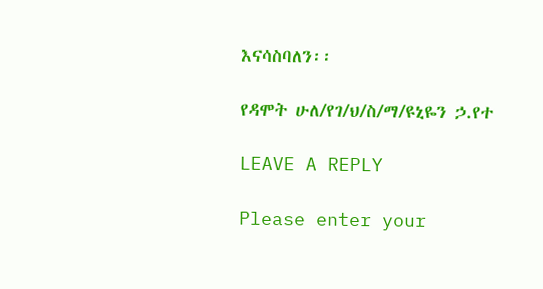እናሳስባለን፡፡

የዳሞት ሁለ/የገ/ህ/ስ/ማ/ዩኒዬን ኃ.የተ

LEAVE A REPLY

Please enter your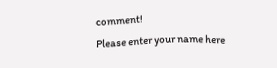comment!
Please enter your name here